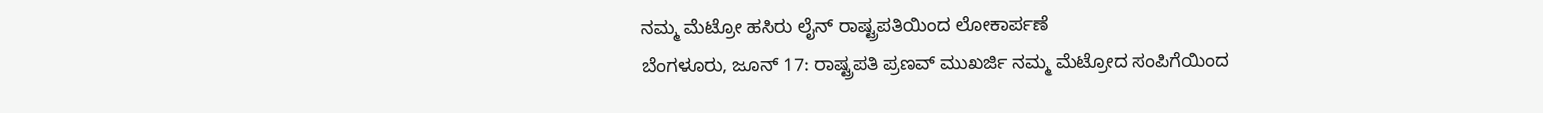ನಮ್ಮ ಮೆಟ್ರೋ ಹಸಿರು ಲೈನ್ ರಾಷ್ಟ್ರಪತಿಯಿಂದ ಲೋಕಾರ್ಪಣೆ
ಬೆಂಗಳೂರು, ಜೂನ್ 17: ರಾಷ್ಟ್ರಪತಿ ಪ್ರಣವ್ ಮುಖರ್ಜಿ ನಮ್ಮ ಮೆಟ್ರೋದ ಸಂಪಿಗೆಯಿಂದ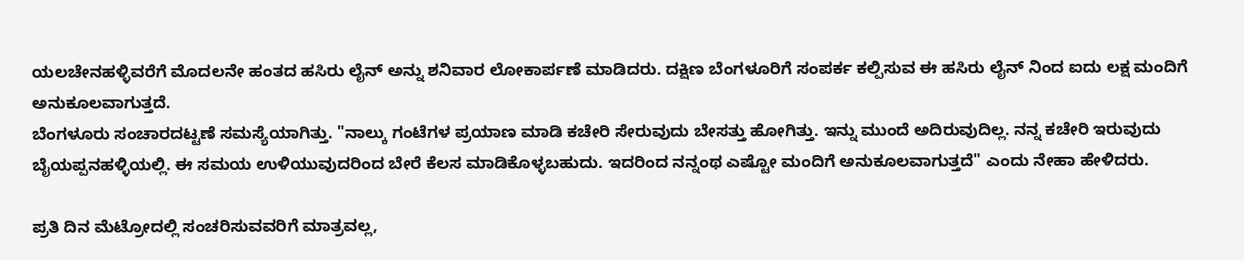ಯಲಚೇನಹಳ್ಳಿವರೆಗೆ ಮೊದಲನೇ ಹಂತದ ಹಸಿರು ಲೈನ್ ಅನ್ನು ಶನಿವಾರ ಲೋಕಾರ್ಪಣೆ ಮಾಡಿದರು. ದಕ್ಷಿಣ ಬೆಂಗಳೂರಿಗೆ ಸಂಪರ್ಕ ಕಲ್ಪಿಸುವ ಈ ಹಸಿರು ಲೈನ್ ನಿಂದ ಐದು ಲಕ್ಷ ಮಂದಿಗೆ ಅನುಕೂಲವಾಗುತ್ತದೆ.
ಬೆಂಗಳೂರು ಸಂಚಾರದಟ್ಟಣೆ ಸಮಸ್ಯೆಯಾಗಿತ್ತು. "ನಾಲ್ಕು ಗಂಟೆಗಳ ಪ್ರಯಾಣ ಮಾಡಿ ಕಚೇರಿ ಸೇರುವುದು ಬೇಸತ್ತು ಹೋಗಿತ್ತು. ಇನ್ನು ಮುಂದೆ ಅದಿರುವುದಿಲ್ಲ. ನನ್ನ ಕಚೇರಿ ಇರುವುದು ಬೈಯಪ್ಪನಹಳ್ಳಿಯಲ್ಲಿ. ಈ ಸಮಯ ಉಳಿಯುವುದರಿಂದ ಬೇರೆ ಕೆಲಸ ಮಾಡಿಕೊಳ್ಳಬಹುದು. ಇದರಿಂದ ನನ್ನಂಥ ಎಷ್ಟೋ ಮಂದಿಗೆ ಅನುಕೂಲವಾಗುತ್ತದೆ" ಎಂದು ನೇಹಾ ಹೇಳಿದರು.

ಪ್ರತಿ ದಿನ ಮೆಟ್ರೋದಲ್ಲಿ ಸಂಚರಿಸುವವರಿಗೆ ಮಾತ್ರವಲ್ಲ,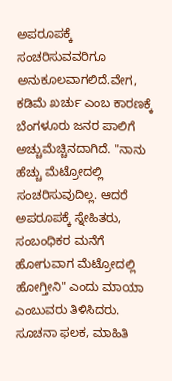ಅಪರೂಪಕ್ಕೆ ಸಂಚರಿಸುವವರಿಗೂ ಅನುಕೂಲವಾಗಲಿದೆ.ವೇಗ, ಕಡಿಮೆ ಖರ್ಚು ಎಂಬ ಕಾರಣಕ್ಕೆ ಬೆಂಗಳೂರು ಜನರ ಪಾಲಿಗೆ ಅಚ್ಚುಮೆಚ್ಚಿನದಾಗಿದೆ. "ನಾನು ಹೆಚ್ಚು ಮೆಟ್ರೋದಲ್ಲಿ ಸಂಚರಿಸುವುದಿಲ್ಲ. ಆದರೆ ಅಪರೂಪಕ್ಕೆ ಸ್ನೇಹಿತರು, ಸಂಬಂಧಿಕರ ಮನೆಗೆ ಹೋಗುವಾಗ ಮೆಟ್ರೋದಲ್ಲಿ ಹೋಗ್ತೀನಿ" ಎಂದು ಮಾಯಾ ಎಂಬುವರು ತಿಳಿಸಿದರು.
ಸೂಚನಾ ಫಲಕ, ಮಾಹಿತಿ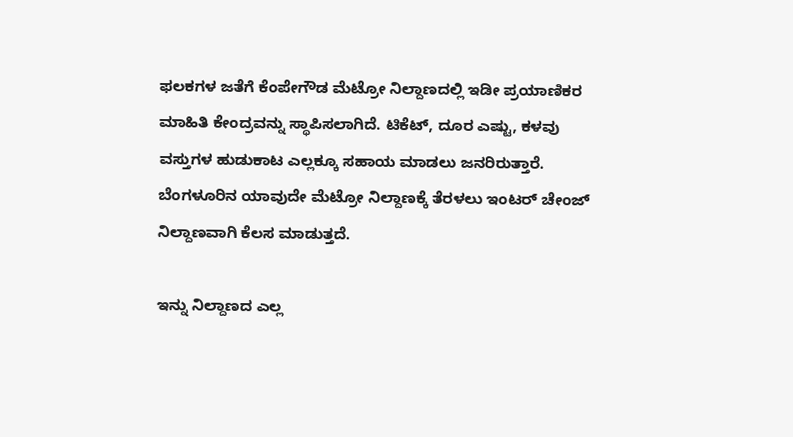ಫಲಕಗಳ ಜತೆಗೆ ಕೆಂಪೇಗೌಡ ಮೆಟ್ರೋ ನಿಲ್ದಾಣದಲ್ಲಿ ಇಡೀ ಪ್ರಯಾಣಿಕರ ಮಾಹಿತಿ ಕೇಂದ್ರವನ್ನು ಸ್ಥಾಪಿಸಲಾಗಿದೆ. ಟಿಕೆಟ್, ದೂರ ಎಷ್ಟು, ಕಳವು ವಸ್ತುಗಳ ಹುಡುಕಾಟ ಎಲ್ಲಕ್ಕೂ ಸಹಾಯ ಮಾಡಲು ಜನರಿರುತ್ತಾರೆ. ಬೆಂಗಳೂರಿನ ಯಾವುದೇ ಮೆಟ್ರೋ ನಿಲ್ದಾಣಕ್ಕೆ ತೆರಳಲು ಇಂಟರ್ ಚೇಂಜ್ ನಿಲ್ದಾಣವಾಗಿ ಕೆಲಸ ಮಾಡುತ್ತದೆ.

ಇನ್ನು ನಿಲ್ದಾಣದ ಎಲ್ಲ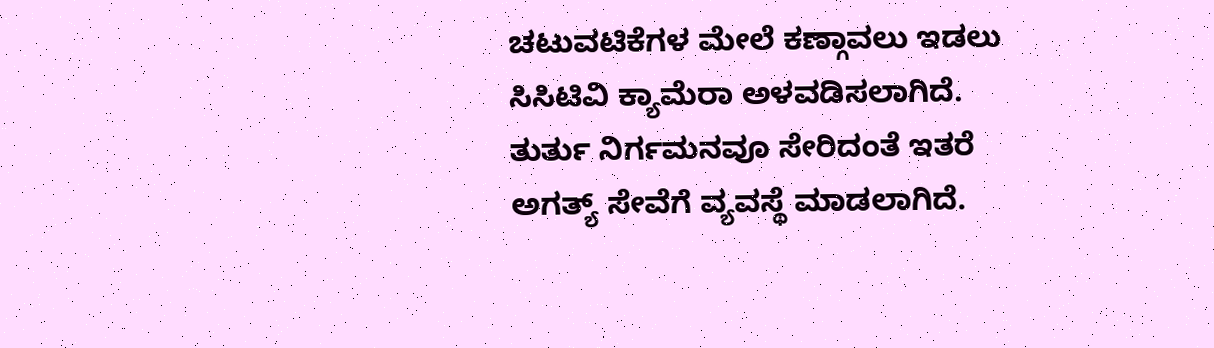ಚಟುವಟಿಕೆಗಳ ಮೇಲೆ ಕಣ್ಗಾವಲು ಇಡಲು ಸಿಸಿಟಿವಿ ಕ್ಯಾಮೆರಾ ಅಳವಡಿಸಲಾಗಿದೆ. ತುರ್ತು ನಿರ್ಗಮನವೂ ಸೇರಿದಂತೆ ಇತರೆ ಅಗತ್ಯ್ ಸೇವೆಗೆ ವ್ಯವಸ್ಥೆ ಮಾಡಲಾಗಿದೆ.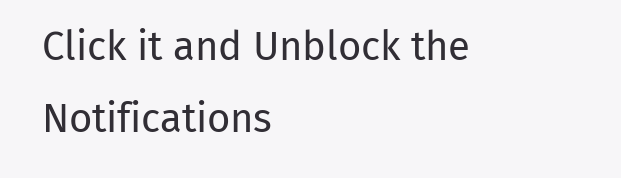Click it and Unblock the Notifications